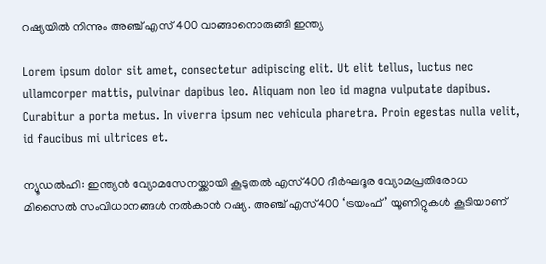റഷ്യയിൽ നിന്നും അഞ്ച് എസ് 400 വാങ്ങാനൊരുങ്ങി ഇന്ത്യ

Lorem ipsum dolor sit amet, consectetur adipiscing elit. Ut elit tellus, luctus nec ullamcorper mattis, pulvinar dapibus leo. Aliquam non leo id magna vulputate dapibus. Curabitur a porta metus. In viverra ipsum nec vehicula pharetra. Proin egestas nulla velit, id faucibus mi ultrices et.

ന്യൂഡല്‍ഹി: ഇന്ത്യന്‍ വ്യോമസേനയ്ക്കായി കൂടുതല്‍ എസ്400 ദീര്‍ഘദൂര വ്യോമപ്രതിരോധ മിസൈല്‍ സംവിധാനങ്ങള്‍ നല്‍കാന്‍ റഷ്യ. അഞ്ച് എസ്400 ‘ട്രയംഫ്’ യൂണിറ്റുകള്‍ കൂടിയാണ്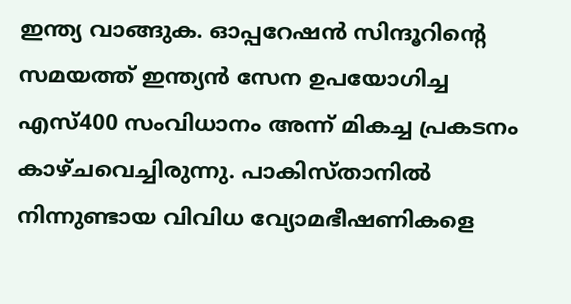ഇന്ത്യ വാങ്ങുക. ഓപ്പറേഷന്‍ സിന്ദൂറിൻ്റെ സമയത്ത് ഇന്ത്യന്‍ സേന ഉപയോഗിച്ച എസ്400 സംവിധാനം അന്ന് മികച്ച പ്രകടനം കാഴ്ചവെച്ചിരുന്നു. പാകിസ്താനിൽ നിന്നുണ്ടായ വിവിധ വ്യോമഭീഷണികളെ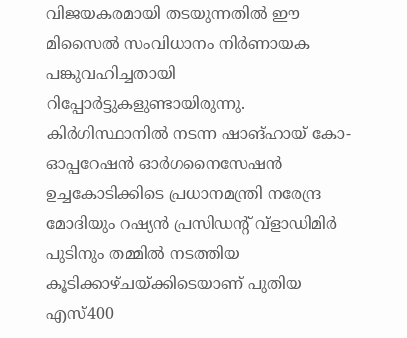വിജയകരമായി തടയുന്നതില്‍ ഈ മിസൈല്‍ സംവിധാനം നിര്‍ണായക പങ്കുവഹിച്ചതായി റിപ്പോർട്ടുകളുണ്ടായിരുന്നു. കിര്‍ഗിസ്ഥാനില്‍ നടന്ന ഷാങ്ഹായ് കോ-ഓപ്പറേഷന്‍ ഓര്‍ഗനൈസേഷന്‍ ഉച്ചകോടിക്കിടെ പ്രധാനമന്ത്രി നരേന്ദ്ര മോദിയും റഷ്യന്‍ പ്രസിഡന്റ് വ്‌ളാഡിമിര്‍ പുടിനും തമ്മില്‍ നടത്തിയ കൂടിക്കാഴ്ചയ്ക്കിടെയാണ് പുതിയ എസ്400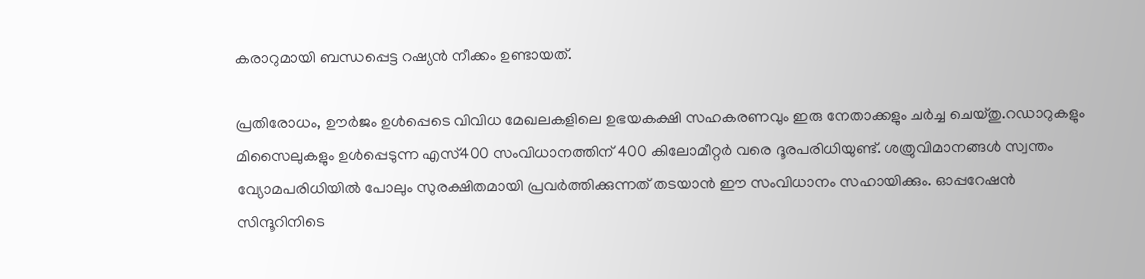കരാറുമായി ബന്ധപ്പെട്ട റഷ്യന്‍ നീക്കം ഉണ്ടായത്.

പ്രതിരോധം, ഊര്‍ജം ഉള്‍പ്പെടെ വിവിധ മേഖലകളിലെ ഉഭയകക്ഷി സഹകരണവും ഇരു നേതാക്കളും ചര്‍ച്ച ചെയ്തു.റഡാറുകളും മിസൈലുകളും ഉള്‍പ്പെടുന്ന എസ്400 സംവിധാനത്തിന് 400 കിലോമീറ്റര്‍ വരെ ദൂരപരിധിയുണ്ട്. ശത്രുവിമാനങ്ങള്‍ സ്വന്തം വ്യോമപരിധിയില്‍ പോലും സുരക്ഷിതമായി പ്രവര്‍ത്തിക്കുന്നത് തടയാന്‍ ഈ സംവിധാനം സഹായിക്കും. ഓപ്പറേഷന്‍ സിന്ദൂറിനിടെ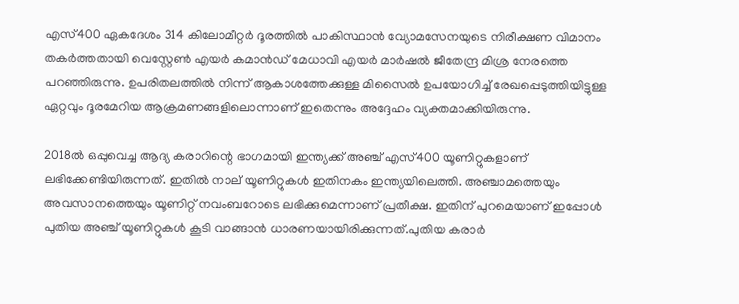എസ്400 ഏകദേശം 314 കിലോമീറ്റര്‍ ദൂരത്തില്‍ പാകിസ്ഥാന്‍ വ്യോമസേനയുടെ നിരീക്ഷണ വിമാനം തകര്‍ത്തതായി വെസ്റ്റേണ്‍ എയര്‍ കമാന്‍ഡ് മേധാവി എയര്‍ മാര്‍ഷല്‍ ജീതേന്ദ്ര മിശ്ര നേരത്തെ പറഞ്ഞിരുന്നു. ഉപരിതലത്തില്‍ നിന്ന് ആകാശത്തേക്കുള്ള മിസൈല്‍ ഉപയോഗിച്ച് രേഖപ്പെടുത്തിയിട്ടുള്ള ഏറ്റവും ദൂരമേറിയ ആക്രമണങ്ങളിലൊന്നാണ് ഇതെന്നും അദ്ദേഹം വ്യക്തമാക്കിയിരുന്നു.

2018ല്‍ ഒപ്പുവെച്ച ആദ്യ കരാറിന്റെ ഭാഗമായി ഇന്ത്യക്ക് അഞ്ച് എസ്400 യൂണിറ്റുകളാണ് ലഭിക്കേണ്ടിയിരുന്നത്. ഇതില്‍ നാല് യൂണിറ്റുകള്‍ ഇതിനകം ഇന്ത്യയിലെത്തി. അഞ്ചാമത്തെയും അവസാനത്തെയും യൂണിറ്റ് നവംബറോടെ ലഭിക്കുമെന്നാണ് പ്രതീക്ഷ. ഇതിന് പുറമെയാണ് ഇപ്പോൾ പുതിയ അഞ്ച് യൂണിറ്റുകൾ കൂടി വാങ്ങാൻ ധാരണയായിരിക്കുന്നത്.പുതിയ കരാര്‍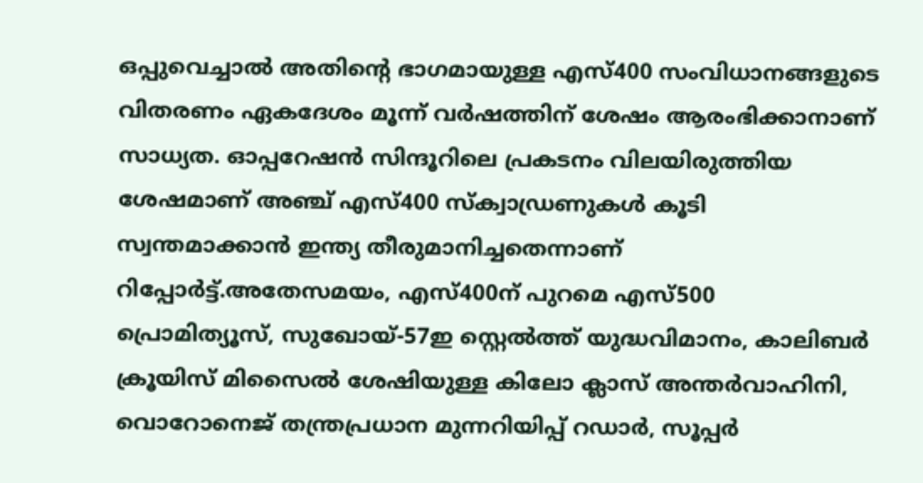ഒപ്പുവെച്ചാല്‍ അതിന്റെ ഭാഗമായുള്ള എസ്400 സംവിധാനങ്ങളുടെ വിതരണം ഏകദേശം മൂന്ന് വര്‍ഷത്തിന് ശേഷം ആരംഭിക്കാനാണ് സാധ്യത. ഓപ്പറേഷന്‍ സിന്ദൂറിലെ പ്രകടനം വിലയിരുത്തിയ ശേഷമാണ് അഞ്ച് എസ്400 സ്‌ക്വാഡ്രണുകള്‍ കൂടി സ്വന്തമാക്കാന്‍ ഇന്ത്യ തീരുമാനിച്ചതെന്നാണ് റിപ്പോര്‍ട്ട്.അതേസമയം, എസ്400ന് പുറമെ എസ്500 പ്രൊമിത്യൂസ്, സുഖോയ്-57ഇ സ്റ്റെല്‍ത്ത് യുദ്ധവിമാനം, കാലിബര്‍ ക്രൂയിസ് മിസൈല്‍ ശേഷിയുള്ള കിലോ ക്ലാസ് അന്തര്‍വാഹിനി, വൊറോനെജ് തന്ത്രപ്രധാന മുന്നറിയിപ്പ് റഡാര്‍, സൂപ്പര്‍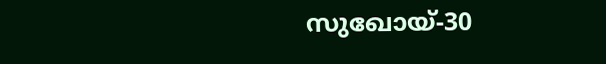സുഖോയ്-30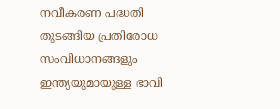നവീകരണ പദ്ധതി തുടങ്ങിയ പ്രതിരോധ സംവിധാനങ്ങളും ഇന്ത്യയുമായുള്ള ഭാവി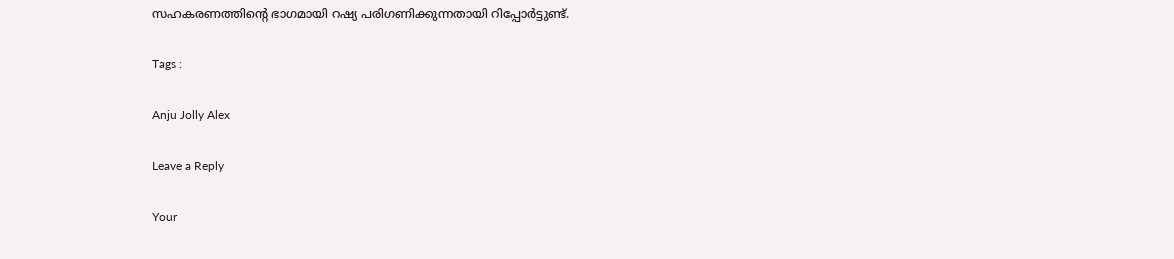സഹകരണത്തിന്റെ ഭാഗമായി റഷ്യ പരിഗണിക്കുന്നതായി റിപ്പോര്‍ട്ടുണ്ട്.

Tags :

Anju Jolly Alex

Leave a Reply

Your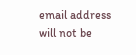email address will not be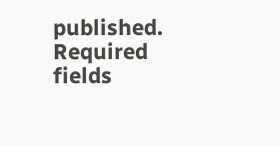published. Required fields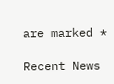are marked *

Recent News